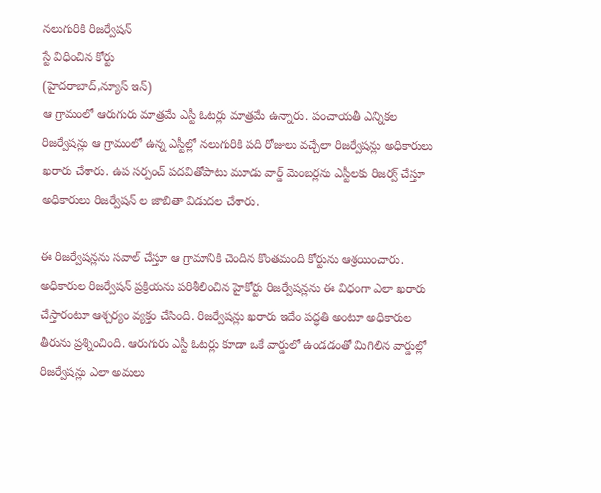నలుగురికి రిజర్వేషన్
స్టే విధించిన కోర్టు
(హైదరాబాద్,న్యూస్ ఇన్)
ఆ గ్రామంలో ఆరుగురు మాత్రమే ఎస్టీ ఓటర్లు మాత్రమే ఉన్నారు. పంచాయతీ ఎన్నికల రిజర్వేషన్లు ఆ గ్రామంలో ఉన్న ఎస్టీల్లో నలుగురికి పది రోజులు వచ్చేలా రిజర్వేషన్లు అధికారులు ఖరారు చేశారు. ఉప సర్పంచ్ పదవితోపాటు మూడు వార్డ్ మెంబర్లను ఎస్టీలకు రిజర్వ్ చేస్తూ అధికారులు రిజర్వేషన్ ల జాబితా విడుదల చేశారు.

ఈ రిజర్వేషన్లను సవాల్ చేస్తూ ఆ గ్రామానికి చెందిన కొంతమంది కోర్టును ఆశ్రయించారు. అధికారుల రిజర్వేషన్ ప్రక్రియను పరిశీలించిన హైకోర్టు రిజర్వేషన్లను ఈ విధంగా ఎలా ఖరారు చేస్తారంటూ ఆశ్చర్యం వ్యక్తం చేసింది. రిజర్వేషన్లు ఖరారు ఇదేం పద్ధతి అంటూ అధికారుల తీరును ప్రశ్నించింది. ఆరుగురు ఎస్టీ ఓటర్లు కూడా ఒకే వార్డులో ఉండడంతో మిగిలిన వార్డుల్లో రిజర్వేషన్లు ఎలా అమలు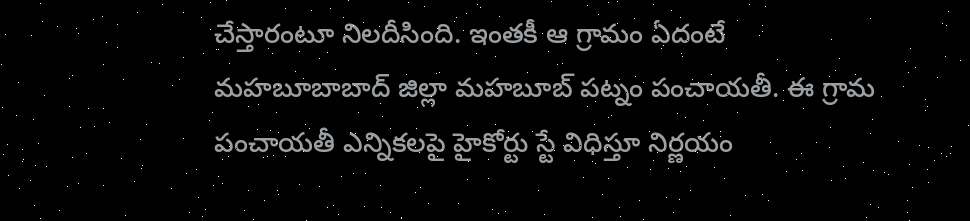చేస్తారంటూ నిలదీసింది. ఇంతకీ ఆ గ్రామం ఏదంటే
మహబూబాబాద్ జిల్లా మహబూబ్ పట్నం పంచాయతీ. ఈ గ్రామ పంచాయతీ ఎన్నికలపై హైకోర్టు స్టే విధిస్తూ నిర్ణయం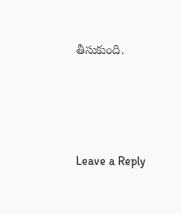తీసుకుంది.




Leave a Reply